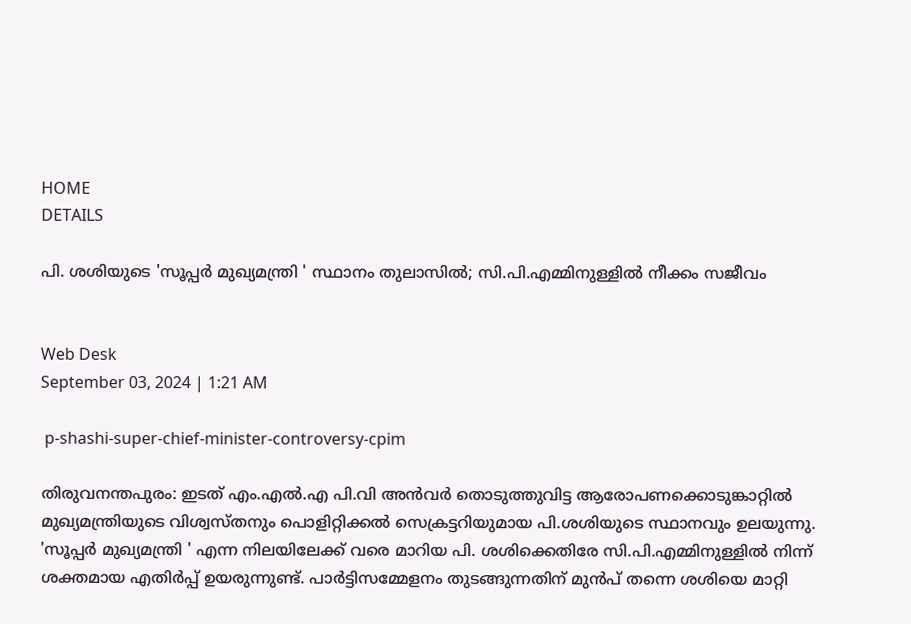HOME
DETAILS

പി. ശശിയുടെ 'സൂപ്പര്‍ മുഖ്യമന്ത്രി ' സ്ഥാനം തുലാസില്‍; സി.പി.എമ്മിനുള്ളില്‍ നീക്കം സജീവം


Web Desk
September 03, 2024 | 1:21 AM

 p-shashi-super-chief-minister-controversy-cpim

തിരുവനന്തപുരം: ഇടത് എം.എല്‍.എ പി.വി അന്‍വര്‍ തൊടുത്തുവിട്ട ആരോപണക്കൊടുങ്കാറ്റില്‍ മുഖ്യമന്ത്രിയുടെ വിശ്വസ്തനും പൊളിറ്റിക്കല്‍ സെക്രട്ടറിയുമായ പി.ശശിയുടെ സ്ഥാനവും ഉലയുന്നു. 'സൂപ്പര്‍ മുഖ്യമന്ത്രി ' എന്ന നിലയിലേക്ക് വരെ മാറിയ പി. ശശിക്കെതിരേ സി.പി.എമ്മിനുള്ളില്‍ നിന്ന് ശക്തമായ എതിര്‍പ്പ് ഉയരുന്നുണ്ട്. പാര്‍ട്ടിസമ്മേളനം തുടങ്ങുന്നതിന് മുന്‍പ് തന്നെ ശശിയെ മാറ്റി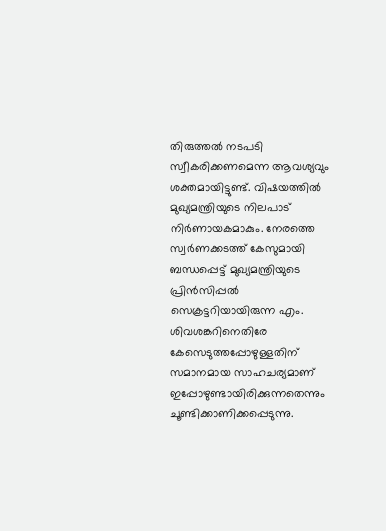തിരുത്തല്‍ നടപടി സ്വീകരിക്കണമെന്ന ആവശ്യവും ശക്തമായിട്ടുണ്ട്. വിഷയത്തില്‍ മുഖ്യമന്ത്രിയുടെ നിലപാട് നിര്‍ണായകമാകും. നേരത്തെ സ്വര്‍ണക്കടത്ത് കേസുമായി ബന്ധപ്പെട്ട് മുഖ്യമന്ത്രിയുടെ പ്രിന്‍സിപ്പല്‍ സെക്രട്ടറിയായിരുന്ന എം. ശിവശങ്കറിനെതിരേ കേസെടുത്തപ്പോഴുള്ളതിന് സമാനമായ സാഹചര്യമാണ് ഇപ്പോഴുണ്ടായിരിക്കുന്നതെന്നും ചൂണ്ടിക്കാണിക്കപ്പെടുന്നു.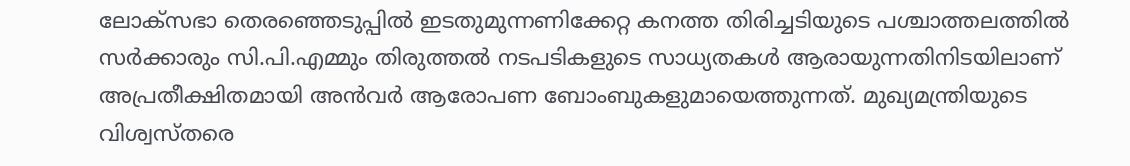ലോക്സഭാ തെരഞ്ഞെടുപ്പില്‍ ഇടതുമുന്നണിക്കേറ്റ കനത്ത തിരിച്ചടിയുടെ പശ്ചാത്തലത്തില്‍ സര്‍ക്കാരും സി.പി.എമ്മും തിരുത്തല്‍ നടപടികളുടെ സാധ്യതകള്‍ ആരായുന്നതിനിടയിലാണ് അപ്രതീക്ഷിതമായി അന്‍വര്‍ ആരോപണ ബോംബുകളുമായെത്തുന്നത്. മുഖ്യമന്ത്രിയുടെ വിശ്വസ്തരെ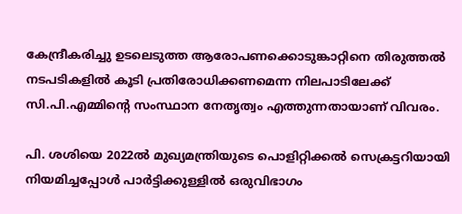കേന്ദ്രീകരിച്ചു ഉടലെടുത്ത ആരോപണക്കൊടുങ്കാറ്റിനെ തിരുത്തല്‍ നടപടികളില്‍ കൂടി പ്രതിരോധിക്കണമെന്ന നിലപാടിലേക്ക് സി.പി.എമ്മിന്റെ സംസ്ഥാന നേതൃത്വം എത്തുന്നതായാണ് വിവരം.

പി. ശശിയെ 2022ല്‍ മുഖ്യമന്ത്രിയുടെ പൊളിറ്റിക്കല്‍ സെക്രട്ടറിയായി നിയമിച്ചപ്പോള്‍ പാര്‍ട്ടിക്കുള്ളില്‍ ഒരുവിഭാഗം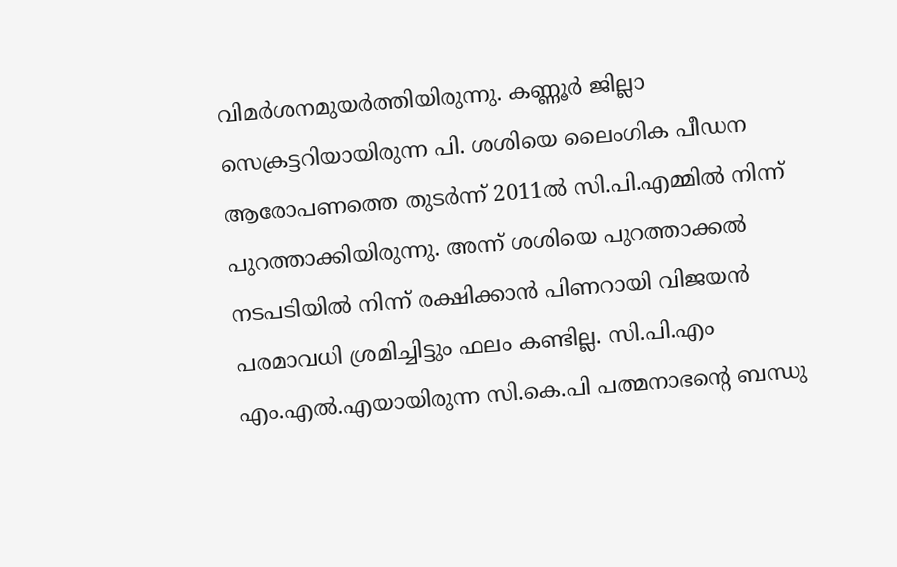വിമര്‍ശനമുയര്‍ത്തിയിരുന്നു. കണ്ണൂര്‍ ജില്ലാ സെക്രട്ടറിയായിരുന്ന പി. ശശിയെ ലൈംഗിക പീഡന ആരോപണത്തെ തുടര്‍ന്ന് 2011ല്‍ സി.പി.എമ്മില്‍ നിന്ന് പുറത്താക്കിയിരുന്നു. അന്ന് ശശിയെ പുറത്താക്കല്‍ നടപടിയില്‍ നിന്ന് രക്ഷിക്കാന്‍ പിണറായി വിജയന്‍ പരമാവധി ശ്രമിച്ചിട്ടും ഫലം കണ്ടില്ല. സി.പി.എം എം.എല്‍.എയായിരുന്ന സി.കെ.പി പത്മനാഭന്റെ ബന്ധു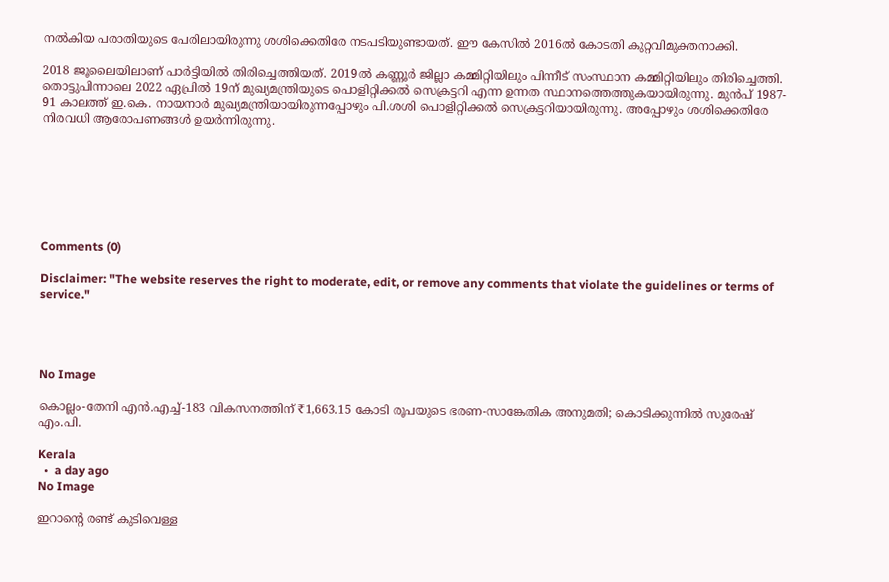നല്‍കിയ പരാതിയുടെ പേരിലായിരുന്നു ശശിക്കെതിരേ നടപടിയുണ്ടായത്. ഈ കേസില്‍ 2016ല്‍ കോടതി കുറ്റവിമുക്തനാക്കി.

2018 ജൂലൈയിലാണ് പാര്‍ട്ടിയില്‍ തിരിച്ചെത്തിയത്. 2019ല്‍ കണ്ണൂര്‍ ജില്ലാ കമ്മിറ്റിയിലും പിന്നീട് സംസ്ഥാന കമ്മിറ്റിയിലും തിരിച്ചെത്തി. തൊട്ടുപിന്നാലെ 2022 ഏപ്രില്‍ 19ന് മുഖ്യമന്ത്രിയുടെ പൊളിറ്റിക്കല്‍ സെക്രട്ടറി എന്ന ഉന്നത സ്ഥാനത്തെത്തുകയായിരുന്നു. മുന്‍പ് 1987- 91 കാലത്ത് ഇ.കെ. നായനാര്‍ മുഖ്യമന്ത്രിയായിരുന്നപ്പോഴും പി.ശശി പൊളിറ്റിക്കല്‍ സെക്രട്ടറിയായിരുന്നു. അപ്പോഴും ശശിക്കെതിരേ നിരവധി ആരോപണങ്ങള്‍ ഉയര്‍ന്നിരുന്നു.







Comments (0)

Disclaimer: "The website reserves the right to moderate, edit, or remove any comments that violate the guidelines or terms of service."




No Image

കൊല്ലം-തേനി എൻ.എച്ച്-183 വികസനത്തിന് ₹1,663.15 കോടി രൂപയുടെ ഭരണ-സാങ്കേതിക അനുമതി; കൊടിക്കുന്നിൽ സുരേഷ് എം.പി.

Kerala
  •  a day ago
No Image

ഇറാന്റെ രണ്ട് കുടിവെള്ള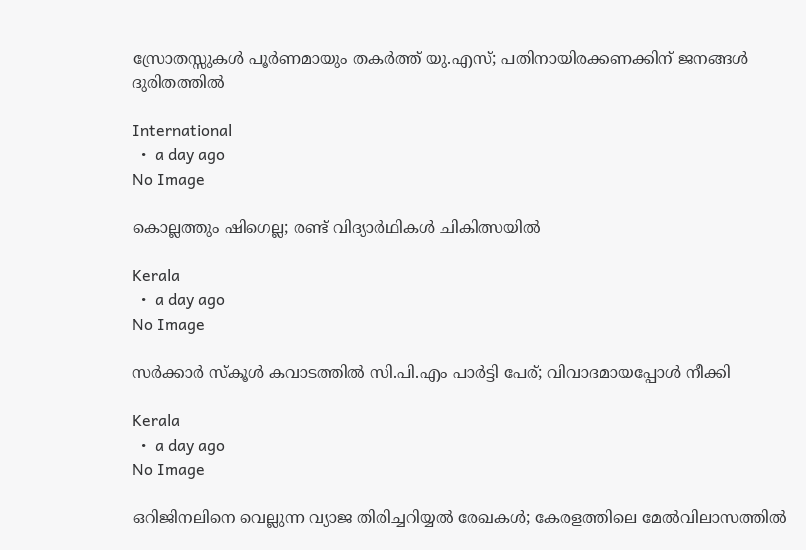സ്രോതസ്സുകള്‍ പൂര്‍ണമായും തകര്‍ത്ത് യു.എസ്; പതിനായിരക്കണക്കിന് ജനങ്ങള്‍ ദുരിതത്തില്‍

International
  •  a day ago
No Image

കൊല്ലത്തും ഷിഗെല്ല; രണ്ട് വിദ്യാര്‍ഥികള്‍ ചികിത്സയില്‍

Kerala
  •  a day ago
No Image

സര്‍ക്കാര്‍ സ്‌കൂള്‍ കവാടത്തില്‍ സി.പി.എം പാര്‍ട്ടി പേര്; വിവാദമായപ്പോള്‍ നീക്കി

Kerala
  •  a day ago
No Image

ഒറിജിനലിനെ വെല്ലുന്ന വ്യാജ തിരിച്ചറിയ്യല്‍ രേഖകള്‍; കേരളത്തിലെ മേല്‍വിലാസത്തില്‍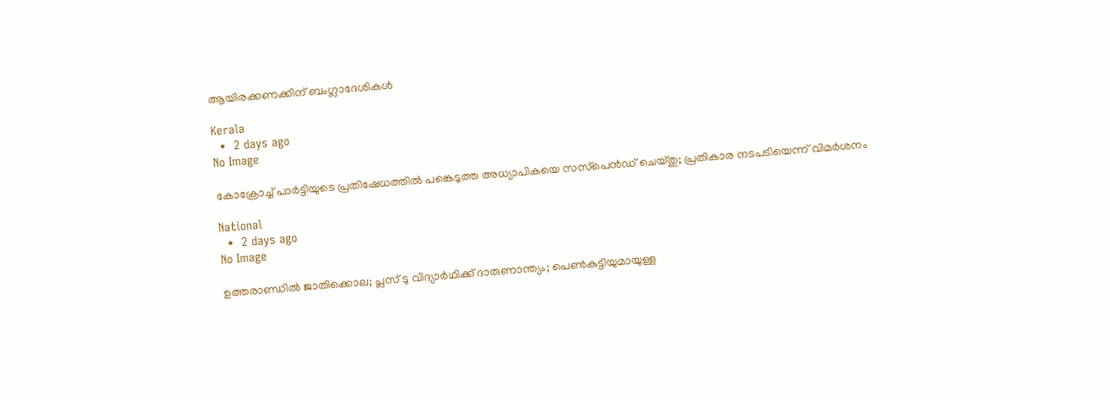ആയിരക്കണക്കിന് ബംഗ്ലാദേശികള്‍

Kerala
  •  2 days ago
No Image

കോക്രോച്ച് പാര്‍ട്ടിയുടെ പ്രതിഷേധത്തില്‍ പങ്കെടുത്ത അധ്യാപികയെ സസ്‌പെന്‍ഡ് ചെയ്തു; പ്രതികാര നടപടിയെന്ന് വിമര്‍ശനം

National
  •  2 days ago
No Image

ഉത്തരാണ്ഡില്‍ ജാതിക്കൊല; പ്ലസ് ടു വിദ്യാര്‍ഥിക്ക് ദാരുണാന്ത്യം; പെണ്‍കുട്ടിയുമായുള്ള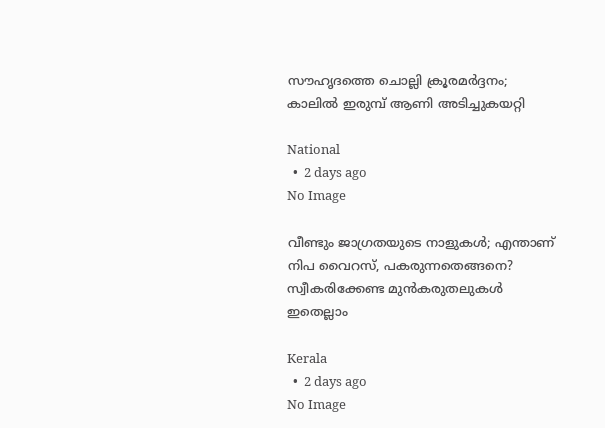സൗഹൃദത്തെ ചൊല്ലി ക്രൂരമര്‍ദ്ദനം; കാലില്‍ ഇരുമ്പ് ആണി അടിച്ചുകയറ്റി

National
  •  2 days ago
No Image

വീണ്ടും ജാഗ്രതയുടെ നാളുകള്‍; എന്താണ് നിപ വൈറസ്, പകരുന്നതെങ്ങനെ? സ്വീകരിക്കേണ്ട മുന്‍കരുതലുകള്‍ ഇതെല്ലാം

Kerala
  •  2 days ago
No Image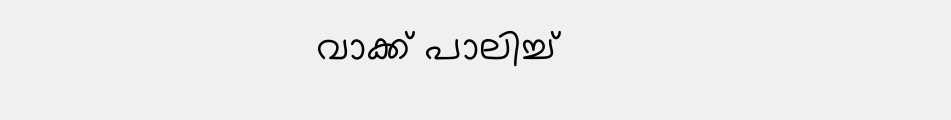വാക്ക് പാലിച്ച്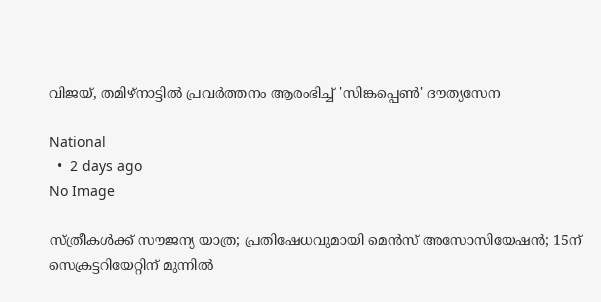വിജയ്, തമിഴ്‌നാട്ടില്‍ പ്രവര്‍ത്തനം ആരംഭിച്ച് 'സിങ്കപ്പെണ്‍' ദൗത്യസേന

National
  •  2 days ago
No Image

സ്ത്രീകള്‍ക്ക് സൗജന്യ യാത്ര; പ്രതിഷേധവുമായി മെന്‍സ് അസോസിയേഷന്‍; 15ന് സെക്രട്ടറിയേറ്റിന് മുന്നില്‍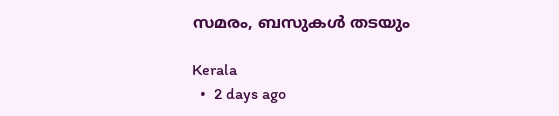സമരം, ബസുകള്‍ തടയും

Kerala
  •  2 days ago